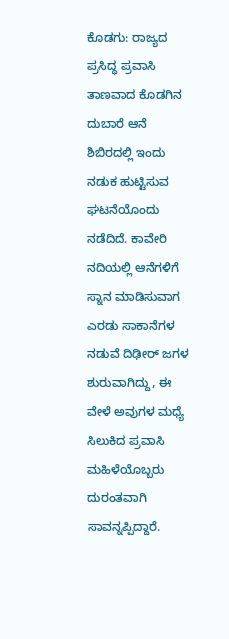ಕೊಡಗು: ರಾಜ್ಯದ ಪ್ರಸಿದ್ಧ ಪ್ರವಾಸಿ ತಾಣವಾದ ಕೊಡಗಿನ ದುಬಾರೆ ಆನೆ ಶಿಬಿರದಲ್ಲಿ ಇಂದು ನಡುಕ ಹುಟ್ಟಿಸುವ ಘಟನೆಯೊಂದು ನಡೆದಿದೆ. ಕಾವೇರಿ ನದಿಯಲ್ಲಿ ಆನೆಗಳಿಗೆ ಸ್ನಾನ ಮಾಡಿಸುವಾಗ ಎರಡು ಸಾಕಾನೆಗಳ ನಡುವೆ ದಿಢೀರ್ ಜಗಳ ಶುರುವಾಗಿದ್ದು, ಈ ವೇಳೆ ಅವುಗಳ ಮಧ್ಯೆ ಸಿಲುಕಿದ ಪ್ರವಾಸಿ ಮಹಿಳೆಯೊಬ್ಬರು ದುರಂತವಾಗಿ ಸಾವನ್ನಪ್ಪಿದ್ದಾರೆ.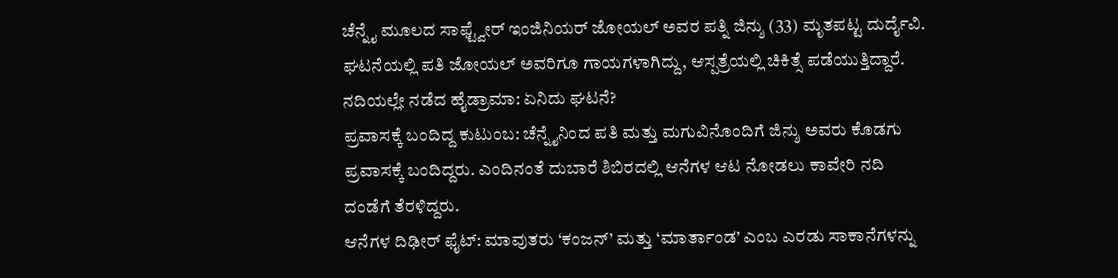ಚೆನ್ನೈ ಮೂಲದ ಸಾಫ್ಟ್ವೇರ್ ಇಂಜಿನಿಯರ್ ಜೋಯಲ್ ಅವರ ಪತ್ನಿ ಜಿನ್ಶು (33) ಮೃತಪಟ್ಟ ದುರ್ದೈವಿ. ಘಟನೆಯಲ್ಲಿ ಪತಿ ಜೋಯಲ್ ಅವರಿಗೂ ಗಾಯಗಳಾಗಿದ್ದು, ಆಸ್ಪತ್ರೆಯಲ್ಲಿ ಚಿಕಿತ್ಸೆ ಪಡೆಯುತ್ತಿದ್ದಾರೆ.
ನದಿಯಲ್ಲೇ ನಡೆದ ಹೈಡ್ರಾಮಾ: ಏನಿದು ಘಟನೆ?
ಪ್ರವಾಸಕ್ಕೆ ಬಂದಿದ್ದ ಕುಟುಂಬ: ಚೆನ್ನೈನಿಂದ ಪತಿ ಮತ್ತು ಮಗುವಿನೊಂದಿಗೆ ಜಿನ್ಶು ಅವರು ಕೊಡಗು ಪ್ರವಾಸಕ್ಕೆ ಬಂದಿದ್ದರು. ಎಂದಿನಂತೆ ದುಬಾರೆ ಶಿಬಿರದಲ್ಲಿ ಆನೆಗಳ ಆಟ ನೋಡಲು ಕಾವೇರಿ ನದಿ ದಂಡೆಗೆ ತೆರಳಿದ್ದರು.
ಆನೆಗಳ ದಿಢೀರ್ ಫೈಟ್: ಮಾವುತರು ‘ಕಂಜನ್’ ಮತ್ತು ‘ಮಾರ್ತಾಂಡ’ ಎಂಬ ಎರಡು ಸಾಕಾನೆಗಳನ್ನು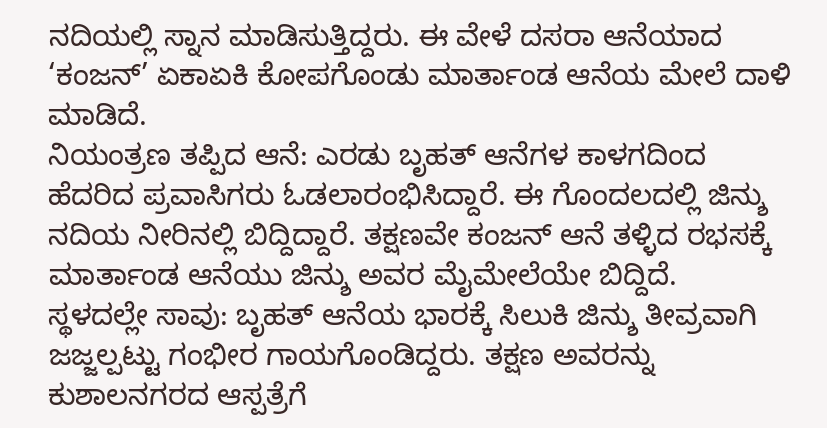ನದಿಯಲ್ಲಿ ಸ್ನಾನ ಮಾಡಿಸುತ್ತಿದ್ದರು. ಈ ವೇಳೆ ದಸರಾ ಆನೆಯಾದ ‘ಕಂಜನ್’ ಏಕಾಏಕಿ ಕೋಪಗೊಂಡು ಮಾರ್ತಾಂಡ ಆನೆಯ ಮೇಲೆ ದಾಳಿ ಮಾಡಿದೆ.
ನಿಯಂತ್ರಣ ತಪ್ಪಿದ ಆನೆ: ಎರಡು ಬೃಹತ್ ಆನೆಗಳ ಕಾಳಗದಿಂದ ಹೆದರಿದ ಪ್ರವಾಸಿಗರು ಓಡಲಾರಂಭಿಸಿದ್ದಾರೆ. ಈ ಗೊಂದಲದಲ್ಲಿ ಜಿನ್ಶು ನದಿಯ ನೀರಿನಲ್ಲಿ ಬಿದ್ದಿದ್ದಾರೆ. ತಕ್ಷಣವೇ ಕಂಜನ್ ಆನೆ ತಳ್ಳಿದ ರಭಸಕ್ಕೆ ಮಾರ್ತಾಂಡ ಆನೆಯು ಜಿನ್ಶು ಅವರ ಮೈಮೇಲೆಯೇ ಬಿದ್ದಿದೆ.
ಸ್ಥಳದಲ್ಲೇ ಸಾವು: ಬೃಹತ್ ಆನೆಯ ಭಾರಕ್ಕೆ ಸಿಲುಕಿ ಜಿನ್ಶು ತೀವ್ರವಾಗಿ ಜಜ್ಜಲ್ಪಟ್ಟು ಗಂಭೀರ ಗಾಯಗೊಂಡಿದ್ದರು. ತಕ್ಷಣ ಅವರನ್ನು ಕುಶಾಲನಗರದ ಆಸ್ಪತ್ರೆಗೆ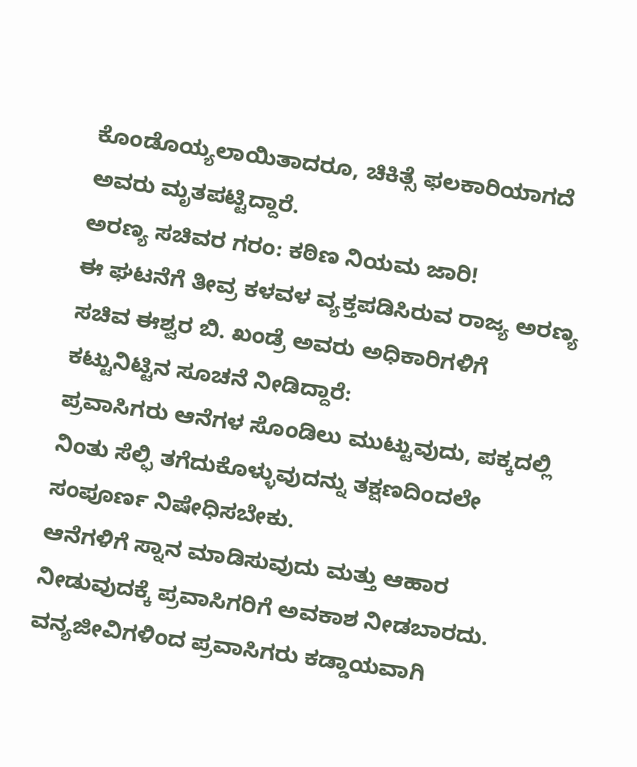ಕೊಂಡೊಯ್ಯಲಾಯಿತಾದರೂ, ಚಿಕಿತ್ಸೆ ಫಲಕಾರಿಯಾಗದೆ ಅವರು ಮೃತಪಟ್ಟಿದ್ದಾರೆ.
ಅರಣ್ಯ ಸಚಿವರ ಗರಂ: ಕಠಿಣ ನಿಯಮ ಜಾರಿ!
ಈ ಘಟನೆಗೆ ತೀವ್ರ ಕಳವಳ ವ್ಯಕ್ತಪಡಿಸಿರುವ ರಾಜ್ಯ ಅರಣ್ಯ ಸಚಿವ ಈಶ್ವರ ಬಿ. ಖಂಡ್ರೆ ಅವರು ಅಧಿಕಾರಿಗಳಿಗೆ ಕಟ್ಟುನಿಟ್ಟಿನ ಸೂಚನೆ ನೀಡಿದ್ದಾರೆ:
ಪ್ರವಾಸಿಗರು ಆನೆಗಳ ಸೊಂಡಿಲು ಮುಟ್ಟುವುದು, ಪಕ್ಕದಲ್ಲಿ ನಿಂತು ಸೆಲ್ಫಿ ತಗೆದುಕೊಳ್ಳುವುದನ್ನು ತಕ್ಷಣದಿಂದಲೇ ಸಂಪೂರ್ಣ ನಿಷೇಧಿಸಬೇಕು.
ಆನೆಗಳಿಗೆ ಸ್ನಾನ ಮಾಡಿಸುವುದು ಮತ್ತು ಆಹಾರ ನೀಡುವುದಕ್ಕೆ ಪ್ರವಾಸಿಗರಿಗೆ ಅವಕಾಶ ನೀಡಬಾರದು.
ವನ್ಯಜೀವಿಗಳಿಂದ ಪ್ರವಾಸಿಗರು ಕಡ್ಡಾಯವಾಗಿ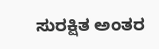ಸುರಕ್ಷಿತ ಅಂತರ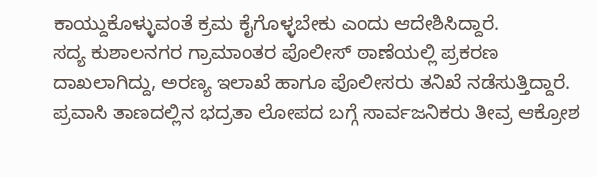ಕಾಯ್ದುಕೊಳ್ಳುವಂತೆ ಕ್ರಮ ಕೈಗೊಳ್ಳಬೇಕು ಎಂದು ಆದೇಶಿಸಿದ್ದಾರೆ.
ಸದ್ಯ ಕುಶಾಲನಗರ ಗ್ರಾಮಾಂತರ ಪೊಲೀಸ್ ಠಾಣೆಯಲ್ಲಿ ಪ್ರಕರಣ ದಾಖಲಾಗಿದ್ದು, ಅರಣ್ಯ ಇಲಾಖೆ ಹಾಗೂ ಪೊಲೀಸರು ತನಿಖೆ ನಡೆಸುತ್ತಿದ್ದಾರೆ. ಪ್ರವಾಸಿ ತಾಣದಲ್ಲಿನ ಭದ್ರತಾ ಲೋಪದ ಬಗ್ಗೆ ಸಾರ್ವಜನಿಕರು ತೀವ್ರ ಆಕ್ರೋಶ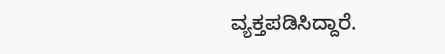ವ್ಯಕ್ತಪಡಿಸಿದ್ದಾರೆ.